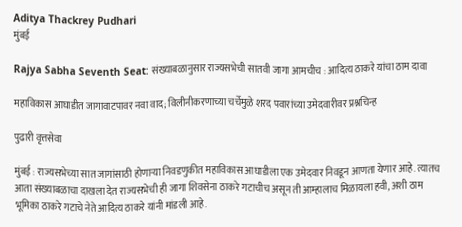Aditya Thackrey Pudhari
मुंबई

Rajya Sabha Seventh Seat: संख्याबळानुसार राज्यसभेची सातवी जागा आमचीच : आदित्य ठाकरे यांचा ठाम दावा

महाविकास आघाडीत जागावाटपावर नवा वाद; विलीनीकरणाच्या चर्चेमुळे शरद पवारांच्या उमेदवारीवर प्रश्नचिन्ह

पुढारी वृत्तसेवा

मुंबई : राज्यसभेच्या सात जागांसाठी होणाऱ्या निवडणुकीत महाविकास आघाडीला एक उमेदवार निवडून आणता येणार आहे. त्यातच आता संख्याबळाचा दाखला देत राज्यसभेची ही जागा शिवसेना ठाकरे गटाचीच असून ती आम्हालाच मिळायला हवी, अशी ठाम भूमिका ठाकरे गटाचे नेते आदित्य ठाकरे यांनी मांडली आहे.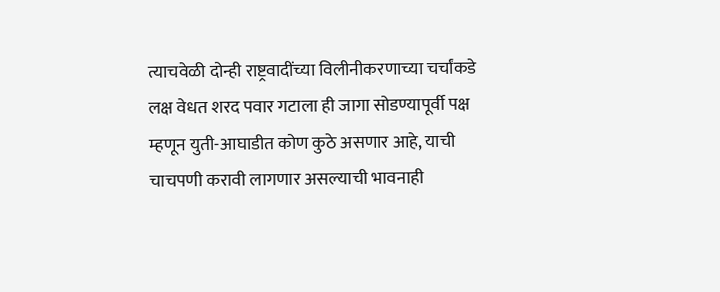त्याचवेळी दोन्ही राष्ट्रवादींच्या विलीनीकरणाच्या चर्चांकडे लक्ष वेधत शरद पवार गटाला ही जागा सोडण्यापूर्वी पक्ष म्हणून युती-आघाडीत कोण कुठे असणार आहे, याची चाचपणी करावी लागणार असल्याची भावनाही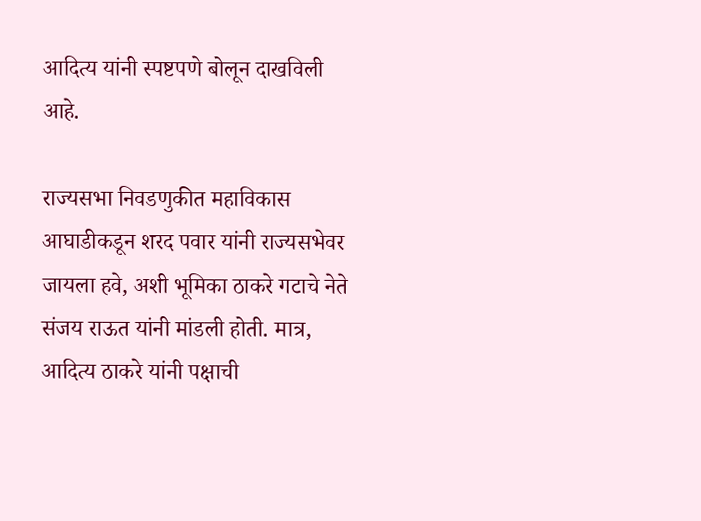आदित्य यांनी स्पष्टपणे बोलून दाखविली आहे.

राज्यसभा निवडणुकीत महाविकास आघाडीकडून शरद पवार यांनी राज्यसभेवर जायला हवे, अशी भूमिका ठाकरे गटाचे नेते संजय राऊत यांनी मांडली होती. मात्र, आदित्य ठाकरे यांनी पक्षाची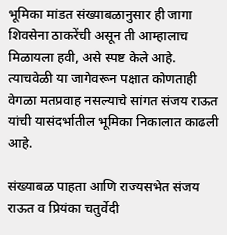भूमिका मांडत संख्याबळानुसार ही जागा शिवसेना ठाकरेंची असून ती आम्हालाच मिळायला हवी, असे स्पष्ट केले आहे. त्याचवेळी या जागेवरून पक्षात कोणताही वेगळा मतप्रवाह नसल्याचे सांगत संजय राऊत यांची यासंदर्भातील भूमिका निकालात काढली आहे.

संख्याबळ पाहता आणि राज्यसभेत संजय राऊत व प्रियंका चतुर्वेदी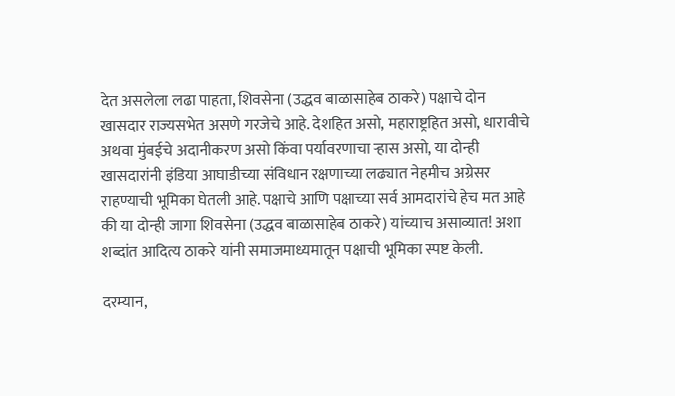देत असलेला लढा पाहता, शिवसेना (उद्धव बाळासाहेब ठाकरे) पक्षाचे दोन खासदार राज्यसभेत असणे गरजेचे आहे. देशहित असो, महाराष्ट्रहित असो, धारावीचे अथवा मुंबईचे अदानीकरण असो किंवा पर्यावरणाचा ऱ्हास असो, या दोन्ही खासदारांनी इंडिया आघाडीच्या संविधान रक्षणाच्या लढ्यात नेहमीच अग्रेसर राहण्याची भूमिका घेतली आहे. पक्षाचे आणि पक्षाच्या सर्व आमदारांचे हेच मत आहे की या दोन्ही जागा शिवसेना (उद्धव बाळासाहेब ठाकरे) यांच्याच असाव्यात! अशा शब्दांत आदित्य ठाकरे यांनी समाजमाध्यमातून पक्षाची भूमिका स्पष्ट केली.

दरम्यान,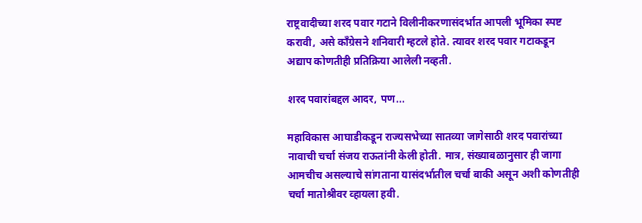राष्ट्रवादीच्या शरद पवार गटाने विलीनीकरणासंदर्भात आपली भूमिका स्पष्ट करावी, असे काँग्रेसने शनिवारी म्हटले होते. त्यावर शरद पवार गटाकडून अद्याप कोणतीही प्रतिक्रिया आलेली नव्हती.

शरद पवारांबद्दल आदर, पण...

महाविकास आघाडीकडून राज्यसभेच्या सातव्या जागेसाठी शरद पवारांच्या नावाची चर्चा संजय राऊतांनी केली होती. मात्र, संख्याबळानुसार ही जागा आमचीच असल्याचे सांगताना यासंदर्भातील चर्चा बाकी असून अशी कोणतीही चर्चा मातोश्रीवर व्हायला हवी.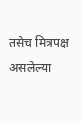तसेच मित्रपक्ष असलेल्या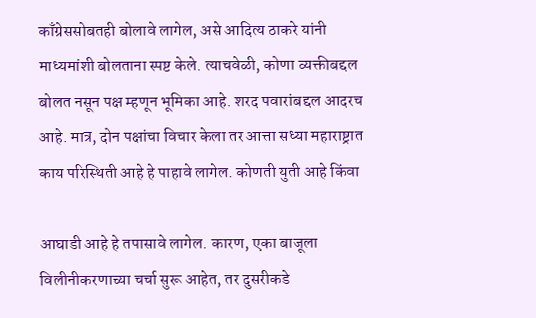काँग्रेससोबतही बोलावे लागेल, असे आदित्य ठाकरे यांनी माध्यमांशी बोलताना स्पष्ट केले. त्याचवेळी, कोणा व्यक्तीबद्दल बोलत नसून पक्ष म्हणून भूमिका आहे. शरद पवारांबद्दल आदरच आहे. मात्र, दोन पक्षांचा विचार केला तर आत्ता सध्या महाराष्ट्रात काय परिस्थिती आहे हे पाहावे लागेल. कोणती युती आहे किंवा

आघाडी आहे हे तपासावे लागेल. कारण, एका बाजूला विलीनीकरणाच्या चर्चा सुरू आहेत, तर दुसरीकडे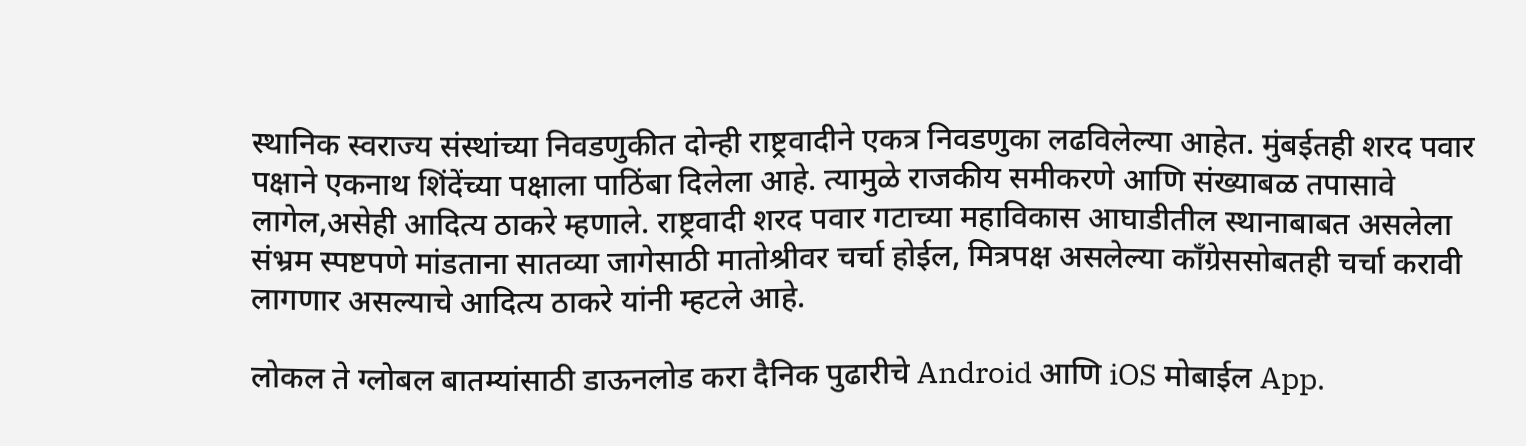स्थानिक स्वराज्य संस्थांच्या निवडणुकीत दोन्ही राष्ट्रवादीने एकत्र निवडणुका लढविलेल्या आहेत. मुंबईतही शरद पवार पक्षाने एकनाथ शिंदेंच्या पक्षाला पाठिंबा दिलेला आहे. त्यामुळे राजकीय समीकरणे आणि संख्याबळ तपासावे लागेल,असेही आदित्य ठाकरे म्हणाले. राष्ट्रवादी शरद पवार गटाच्या महाविकास आघाडीतील स्थानाबाबत असलेला संभ्रम स्पष्टपणे मांडताना सातव्या जागेसाठी मातोश्रीवर चर्चा होईल, मित्रपक्ष असलेल्या काँग्रेससोबतही चर्चा करावी लागणार असल्याचे आदित्य ठाकरे यांनी म्हटले आहे.

लोकल ते ग्लोबल बातम्यांसाठी डाऊनलोड करा दैनिक पुढारीचे Android आणि iOS मोबाईल App.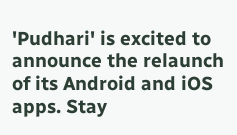'Pudhari' is excited to announce the relaunch of its Android and iOS apps. Stay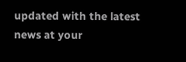updated with the latest news at your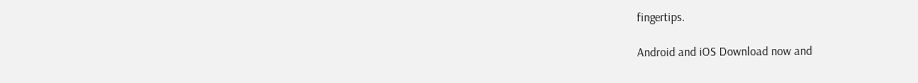fingertips.

Android and iOS Download now and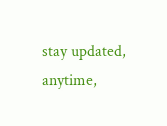stay updated, anytime,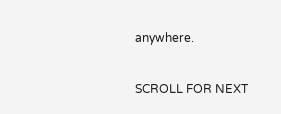anywhere.

SCROLL FOR NEXT